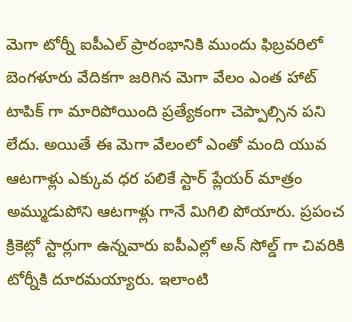మెగా టోర్నీ ఐపీఎల్ ప్రారంభానికి ముందు ఫిబ్రవరిలో బెంగళూరు వేదికగా జరిగిన మెగా వేలం ఎంత హాట్ టాపిక్ గా మారిపోయింది ప్రత్యేకంగా చెప్పాల్సిన పని లేదు. అయితే ఈ మెగా వేలంలో ఎంతో మంది యువ ఆటగాళ్లు ఎక్కువ ధర పలికే స్టార్ ప్లేయర్ మాత్రం అమ్ముడుపోని ఆటగాళ్లు గానే మిగిలి పోయారు. ప్రపంచ క్రికెట్లో స్టార్లుగా ఉన్నవారు ఐపీఎల్లో అన్ సోల్డ్ గా చివరికి టోర్నీకి దూరమయ్యారు. ఇలాంటి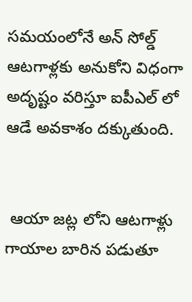సమయంలోనే అన్ సోల్డ్ ఆటగాళ్లకు అనుకోని విధంగా అదృష్టం వరిస్తూ ఐపీఎల్ లో ఆడే అవకాశం దక్కుతుంది.


 ఆయా జట్ల లోని ఆటగాళ్లు గాయాల బారిన పడుతూ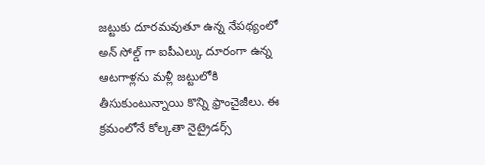జట్టుకు దూరమవుతూ ఉన్న నేపథ్యంలో అన్ సోల్డ్ గా ఐపీఎల్కు దూరంగా ఉన్న ఆటగాళ్లను మళ్లీ జట్టులోకి తీసుకుంటున్నాయి కొన్ని ఫ్రాంచైజీలు. ఈ క్రమంలోనే కోల్కతా నైట్రైడర్స్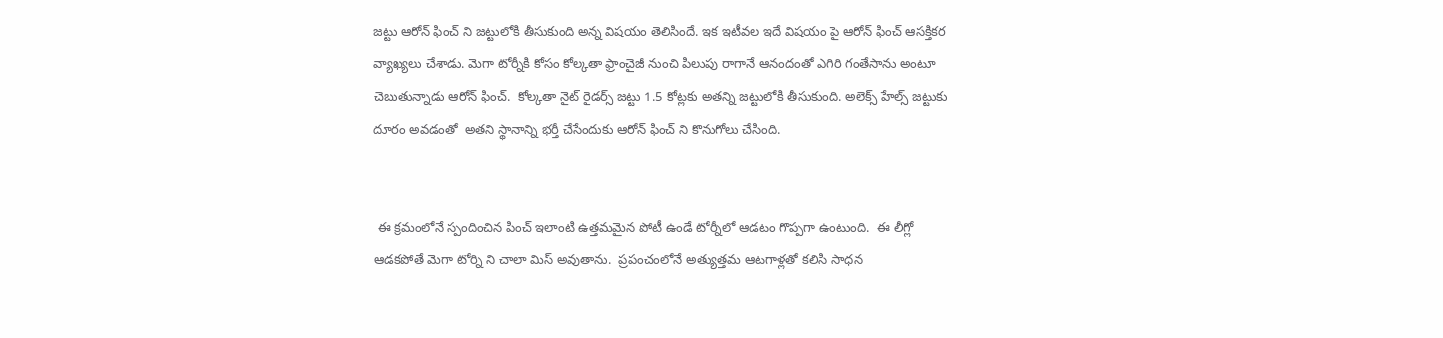జట్టు ఆరోన్ ఫించ్ ని జట్టులోకి తీసుకుంది అన్న విషయం తెలిసిందే. ఇక ఇటీవల ఇదే విషయం పై ఆరోన్ ఫించ్ ఆసక్తికర వ్యాఖ్యలు చేశాడు. మెగా టోర్నీకి కోసం కోల్కతా ఫ్రాంచైజీ నుంచి పిలుపు రాగానే ఆనందంతో ఎగిరి గంతేసాను అంటూ చెబుతున్నాడు ఆరోన్ ఫించ్.  కోల్కతా నైట్ రైడర్స్ జట్టు 1.5 కోట్లకు అతన్ని జట్టులోకి తీసుకుంది. అలెక్స్ హేల్స్ జట్టుకు దూరం అవడంతో  అతని స్థానాన్ని భర్తీ చేసేందుకు ఆరోన్ ఫించ్ ని కొనుగోలు చేసింది.


 ఈ క్రమంలోనే స్పందించిన పించ్ ఇలాంటి ఉత్తమమైన పోటీ ఉండే టోర్నీలో ఆడటం గొప్పగా ఉంటుంది.  ఈ లీగ్లో ఆడకపోతే మెగా టోర్ని ని చాలా మిస్ అవుతాను.  ప్రపంచంలోనే అత్యుత్తమ ఆటగాళ్లతో కలిసి సాధన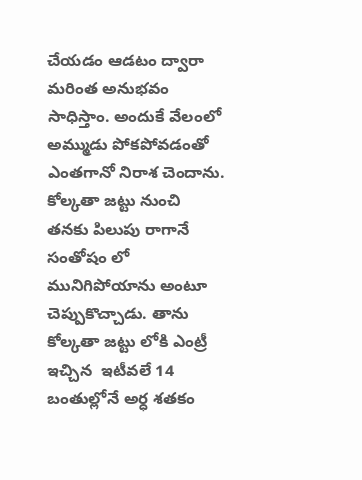చేయడం ఆడటం ద్వారా మరింత అనుభవం సాధిస్తాం. అందుకే వేలంలో అమ్ముడు పోకపోవడంతో ఎంతగానో నిరాశ చెందాను. కోల్కతా జట్టు నుంచి తనకు పిలుపు రాగానే సంతోషం లో మునిగిపోయాను అంటూ చెప్పుకొచ్చాడు. తాను కోల్కతా జట్టు లోకి ఎంట్రీ ఇచ్చిన  ఇటీవలే 14 బంతుల్లోనే అర్ధ శతకం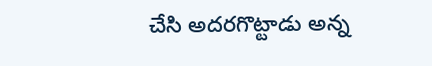చేసి అదరగొట్టాడు అన్న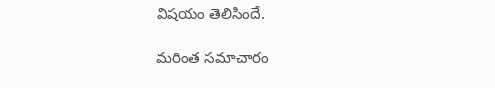విషయం తెలిసిందే.

మరింత సమాచారం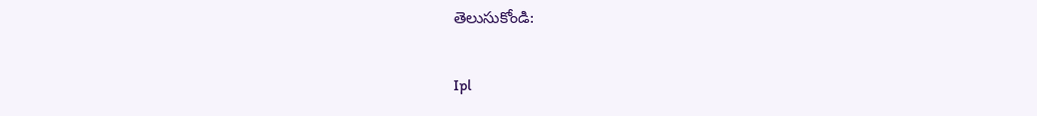తెలుసుకోండి:

Ipl